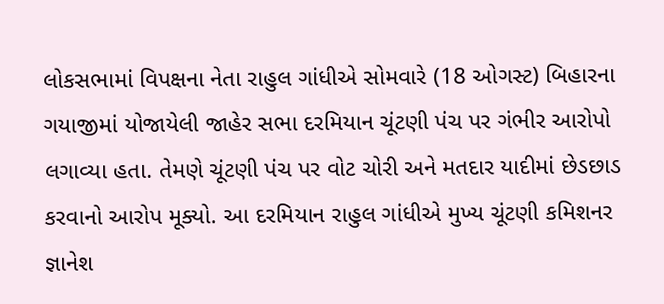લોકસભામાં વિપક્ષના નેતા રાહુલ ગાંધીએ સોમવારે (18 ઓગસ્ટ) બિહારના ગયાજીમાં યોજાયેલી જાહેર સભા દરમિયાન ચૂંટણી પંચ પર ગંભીર આરોપો લગાવ્યા હતા. તેમણે ચૂંટણી પંચ પર વોટ ચોરી અને મતદાર યાદીમાં છેડછાડ કરવાનો આરોપ મૂક્યો. આ દરમિયાન રાહુલ ગાંધીએ મુખ્ય ચૂંટણી કમિશનર જ્ઞાનેશ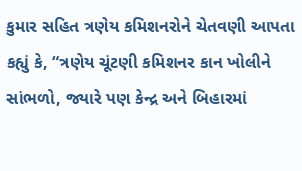કુમાર સહિત ત્રણેય કમિશનરોને ચેતવણી આપતા કહ્યું કે, “ત્રણેય ચૂંટણી કમિશનર કાન ખોલીને સાંભળો, જ્યારે પણ કેન્દ્ર અને બિહારમાં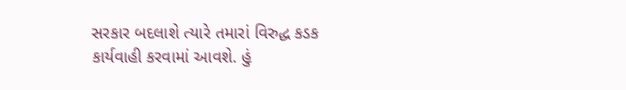સરકાર બદલાશે ત્યારે તમારાં વિરુદ્ધ કડક કાર્યવાહી કરવામાં આવશે. હું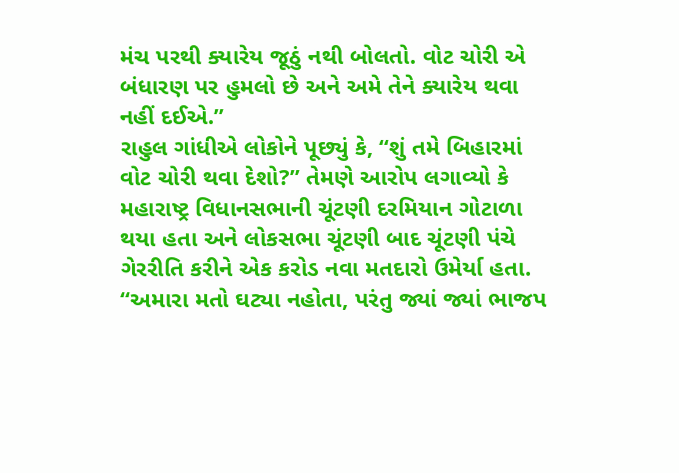મંચ પરથી ક્યારેય જૂઠું નથી બોલતો. વોટ ચોરી એ બંધારણ પર હુમલો છે અને અમે તેને ક્યારેય થવા નહીં દઈએ.”
રાહુલ ગાંધીએ લોકોને પૂછ્યું કે, “શું તમે બિહારમાં વોટ ચોરી થવા દેશો?” તેમણે આરોપ લગાવ્યો કે મહારાષ્ટ્ર વિધાનસભાની ચૂંટણી દરમિયાન ગોટાળા થયા હતા અને લોકસભા ચૂંટણી બાદ ચૂંટણી પંચે ગેરરીતિ કરીને એક કરોડ નવા મતદારો ઉમેર્યા હતા. “અમારા મતો ઘટ્યા નહોતા, પરંતુ જ્યાં જ્યાં ભાજપ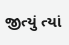જીત્યું ત્યાં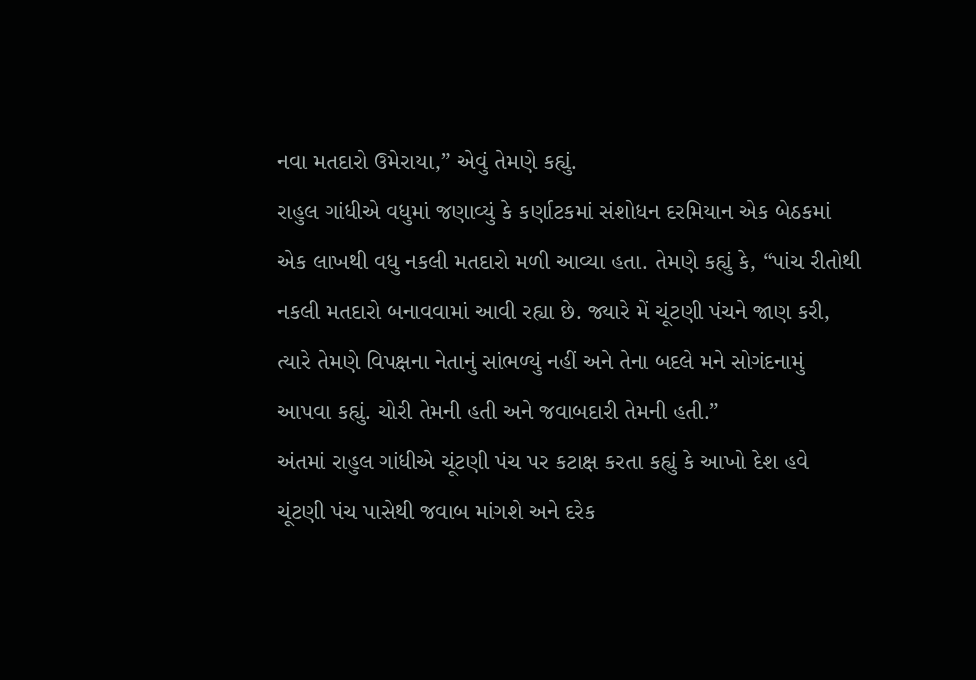નવા મતદારો ઉમેરાયા,” એવું તેમણે કહ્યું.
રાહુલ ગાંધીએ વધુમાં જણાવ્યું કે કર્ણાટકમાં સંશોધન દરમિયાન એક બેઠકમાં એક લાખથી વધુ નકલી મતદારો મળી આવ્યા હતા. તેમણે કહ્યું કે, “પાંચ રીતોથી નકલી મતદારો બનાવવામાં આવી રહ્યા છે. જ્યારે મેં ચૂંટણી પંચને જાણ કરી, ત્યારે તેમણે વિપક્ષના નેતાનું સાંભળ્યું નહીં અને તેના બદલે મને સોગંદનામું આપવા કહ્યું. ચોરી તેમની હતી અને જવાબદારી તેમની હતી.”
અંતમાં રાહુલ ગાંધીએ ચૂંટણી પંચ પર કટાક્ષ કરતા કહ્યું કે આખો દેશ હવે ચૂંટણી પંચ પાસેથી જવાબ માંગશે અને દરેક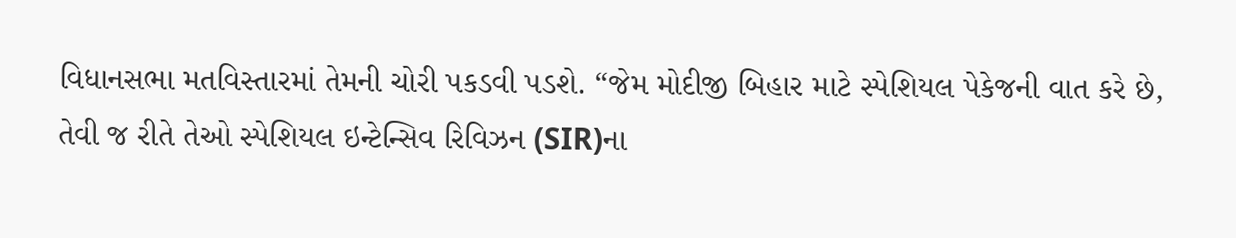વિધાનસભા મતવિસ્તારમાં તેમની ચોરી પકડવી પડશે. “જેમ મોદીજી બિહાર માટે સ્પેશિયલ પેકેજની વાત કરે છે, તેવી જ રીતે તેઓ સ્પેશિયલ ઇન્ટેન્સિવ રિવિઝન (SIR)ના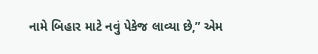નામે બિહાર માટે નવું પેકેજ લાવ્યા છે,” એમ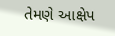તેમણે આક્ષેપ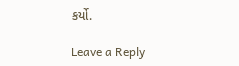કર્યો.

Leave a Reply